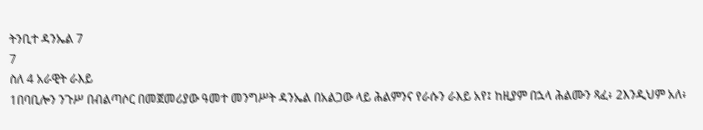ትንቢተ ዳንኤል 7
7
ስለ 4 አራዊት ራእይ
1በባቢሎን ንጉሥ በብልጣሶር በመጀመሪያው ዓመተ መንግሥት ዳንኤል በአልጋው ላይ ሕልምንና የራሱን ራእይ አየ፤ ከዚያም በኋላ ሕልሙን ጻፈ፥ 2እንዲህም አለ፥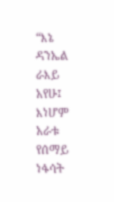“እኔ ዳንኤል ራእይ አየሁ፤ እነሆም አራቱ የሰማይ ነፋሳት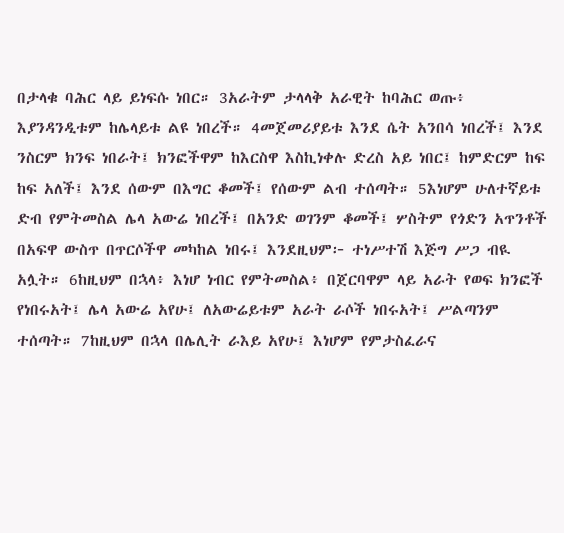በታላቁ ባሕር ላይ ይነፍሱ ነበር። 3አራትም ታላላቅ አራዊት ከባሕር ወጡ፥ እያንዳንዲቱም ከሌላይቱ ልዩ ነበረች። 4መጀመሪያይቱ እንደ ሴት አንበሳ ነበረች፤ እንደ ንስርም ክንፍ ነበራት፤ ክንፎችዋም ከእርስዋ እስኪነቀሉ ድረስ አይ ነበር፤ ከምድርም ከፍ ከፍ አለች፤ እንደ ሰውም በእግር ቆመች፤ የሰውም ልብ ተሰጣት። 5እነሆም ሁለተኛይቱ ድብ የምትመስል ሌላ አውሬ ነበረች፤ በአንድ ወገንም ቆመች፤ ሦስትም የጎድን አጥንቶች በአፍዋ ውስጥ በጥርሶችዋ መካከል ነበሩ፤ እንደዚህም፦ ተነሥተሽ እጅግ ሥጋ ብዪ አሏት። 6ከዚህም በኋላ፥ እነሆ ነብር የምትመስል፥ በጀርባዋም ላይ አራት የወፍ ክንፎች የነበሩአት፤ ሌላ አውሬ አየሁ፤ ለአውሬይቱም አራት ራሶች ነበሩአት፤ ሥልጣንም ተሰጣት። 7ከዚህም በኋላ በሌሊት ራእይ አየሁ፤ እነሆም የምታስፈራና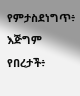የምታስደነግጥ፥ እጅግም የበረታች፥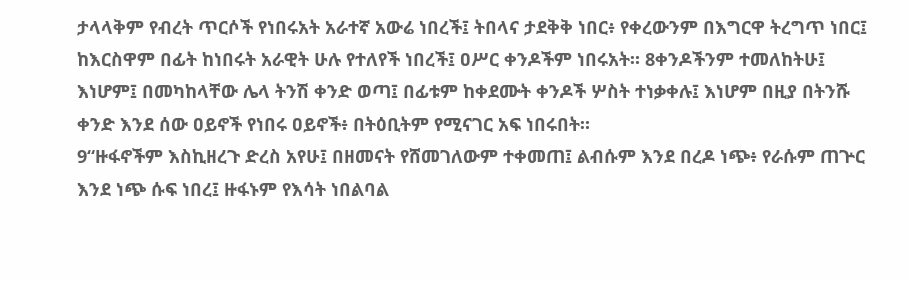ታላላቅም የብረት ጥርሶች የነበሩአት አራተኛ አውሬ ነበረች፤ ትበላና ታደቅቅ ነበር፥ የቀረውንም በእግርዋ ትረግጥ ነበር፤ ከእርስዋም በፊት ከነበሩት አራዊት ሁሉ የተለየች ነበረች፤ ዐሥር ቀንዶችም ነበሩአት። 8ቀንዶችንም ተመለከትሁ፤ እነሆም፤ በመካከላቸው ሌላ ትንሽ ቀንድ ወጣ፤ በፊቱም ከቀደሙት ቀንዶች ሦስት ተነቃቀሉ፤ እነሆም በዚያ በትንሹ ቀንድ እንደ ሰው ዐይኖች የነበሩ ዐይኖች፥ በትዕቢትም የሚናገር አፍ ነበሩበት።
9“ዙፋኖችም እስኪዘረጉ ድረስ አየሁ፤ በዘመናት የሸመገለውም ተቀመጠ፤ ልብሱም እንደ በረዶ ነጭ፥ የራሱም ጠጕር እንደ ነጭ ሱፍ ነበረ፤ ዙፋኑም የእሳት ነበልባል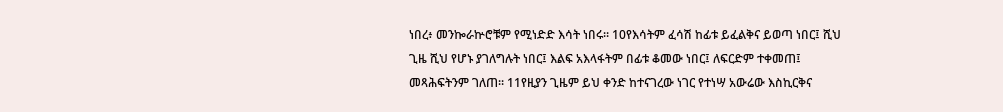ነበረ፥ መንኰራኵሮቹም የሚነድድ እሳት ነበሩ። 10የእሳትም ፈሳሽ ከፊቱ ይፈልቅና ይወጣ ነበር፤ ሺህ ጊዜ ሺህ የሆኑ ያገለግሉት ነበር፤ እልፍ አእላፋትም በፊቱ ቆመው ነበር፤ ለፍርድም ተቀመጠ፤ መጻሕፍትንም ገለጠ። 11የዚያን ጊዜም ይህ ቀንድ ከተናገረው ነገር የተነሣ አውሬው እስኪርቅና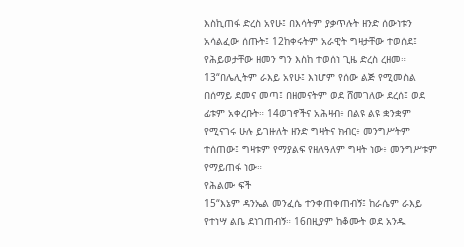እስኪጠፋ ድረስ አየሁ፤ በእሳትም ያቃጥሉት ዘንድ ሰውነቱን አሳልፈው ሰጡት፤ 12ከቀሩትም አራዊት ግዛታቸው ተወሰደ፤ የሕይወታቸው ዘመን ግን እስከ ተወሰነ ጊዜ ድረስ ረዘመ።
13“በሌሊትም ራእይ አየሁ፤ እነሆም የሰው ልጅ የሚመስል በሰማይ ደመና መጣ፤ በዘመናትም ወደ ሸመገለው ደረሰ፤ ወደ ፊቱም አቀረቡት። 14ወገኖችና አሕዛብ፥ በልዩ ልዩ ቋንቋም የሚናገሩ ሁሉ ይገዙለት ዘንድ ግዛትና ክብር፥ መንግሥትም ተሰጠው፤ ግዛቱም የማያልፍ የዘለዓለም ግዛት ነው፥ መንግሥቱም የማይጠፋ ነው።
የሕልሙ ፍች
15“እኔም ዳንኤል መንፈሴ ተንቀጠቀጠብኝ፤ ከራሴም ራእይ የተነሣ ልቤ ደነገጠብኝ። 16በዚያም ከቆሙት ወደ አንዱ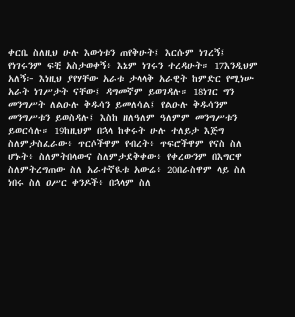ቀርቤ ስለዚህ ሁሉ እውነቱን ጠየቅሁት፤ እርሱም ነገረኝ፤ የነገሩንም ፍቺ አስታወቀኝ፥ እኔም ነገሩን ተረዳሁት። 17እንዲህም አለኝ፦ እነዚህ ያየሃቸው አራቱ ታላላቅ አራዊት ከምድር የሚነሡ አራት ነገሥታት ናቸው፤ ዳግመኛም ይወገዳሉ። 18ነገር ግን መንግሥት ለልዑሉ ቅዱሳን ይመለሳል፤ የልዑሉ ቅዱሳንም መንግሥቱን ይወስዳሉ፤ እስከ ዘለዓለም ዓለምም መንግሥቱን ይወርሳሉ። 19ከዚህም በኋላ ከቀሩት ሁሉ ተለይታ እጅግ ስለምታስፈራው፥ ጥርሶችዋም የብረት፥ ጥፍሮችዋም የናስ ስለ ሆኑት፥ ስለምትበላውና ስለምታደቅቀው፥ የቀረውንም በእግርዋ ስለምትረግጠው ስለ አራተኛዪቱ አውሬ፥ 20በራስዋም ላይ ስለ ነበሩ ስለ ዐሥር ቀንዶች፥ በኋላም ስለ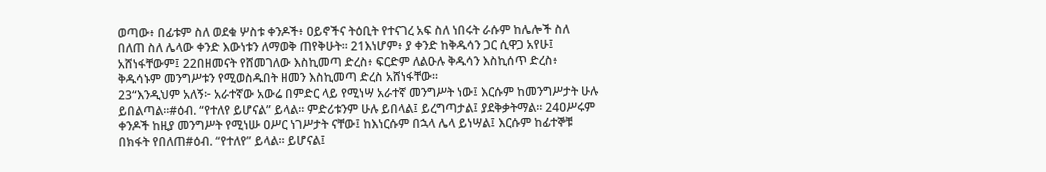ወጣው፥ በፊቱም ስለ ወደቁ ሦስቱ ቀንዶች፥ ዐይኖችና ትዕቢት የተናገረ አፍ ስለ ነበሩት ራሱም ከሌሎች ስለ በለጠ ስለ ሌላው ቀንድ እውነቱን ለማወቅ ጠየቅሁት። 21እነሆም፥ ያ ቀንድ ከቅዱሳን ጋር ሲዋጋ አየሁ፤ አሸነፋቸውም፤ 22በዘመናት የሸመገለው እስኪመጣ ድረስ፥ ፍርድም ለልዑሉ ቅዱሳን እስኪሰጥ ድረስ፥ ቅዱሳኑም መንግሥቱን የሚወስዱበት ዘመን እስኪመጣ ድረስ አሸነፋቸው።
23“እንዲህም አለኝ፦ አራተኛው አውሬ በምድር ላይ የሚነሣ አራተኛ መንግሥት ነው፤ እርሱም ከመንግሥታት ሁሉ ይበልጣል።#ዕብ. “የተለየ ይሆናል” ይላል። ምድሪቱንም ሁሉ ይበላል፤ ይረግጣታል፤ ያደቅቃትማል። 24ዐሥሩም ቀንዶች ከዚያ መንግሥት የሚነሡ ዐሥር ነገሥታት ናቸው፤ ከእነርሱም በኋላ ሌላ ይነሣል፤ እርሱም ከፊተኞቹ በክፋት የበለጠ#ዕብ. “የተለየ” ይላል። ይሆናል፤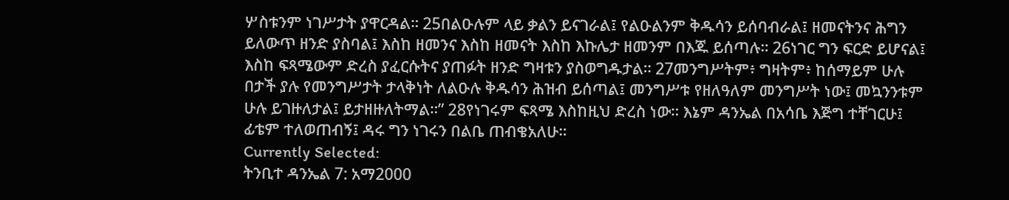ሦስቱንም ነገሥታት ያዋርዳል። 25በልዑሉም ላይ ቃልን ይናገራል፤ የልዑልንም ቅዱሳን ይሰባብራል፤ ዘመናትንና ሕግን ይለውጥ ዘንድ ያስባል፤ እስከ ዘመንና እስከ ዘመናት እስከ እኩሌታ ዘመንም በእጁ ይሰጣሉ። 26ነገር ግን ፍርድ ይሆናል፤ እስከ ፍጻሜውም ድረስ ያፈርሱትና ያጠፉት ዘንድ ግዛቱን ያስወግዱታል። 27መንግሥትም፥ ግዛትም፥ ከሰማይም ሁሉ በታች ያሉ የመንግሥታት ታላቅነት ለልዑሉ ቅዱሳን ሕዝብ ይሰጣል፤ መንግሥቱ የዘለዓለም መንግሥት ነው፤ መኳንንቱም ሁሉ ይገዙለታል፤ ይታዘዙለትማል።” 28የነገሩም ፍጻሜ እስከዚህ ድረስ ነው። እኔም ዳንኤል በአሳቤ እጅግ ተቸገርሁ፤ ፊቴም ተለወጠብኝ፤ ዳሩ ግን ነገሩን በልቤ ጠብቄአለሁ።
Currently Selected:
ትንቢተ ዳንኤል 7: አማ2000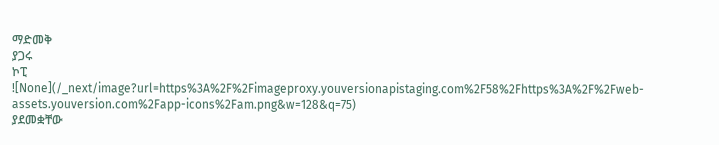ማድመቅ
ያጋሩ
ኮፒ
![None](/_next/image?url=https%3A%2F%2Fimageproxy.youversionapistaging.com%2F58%2Fhttps%3A%2F%2Fweb-assets.youversion.com%2Fapp-icons%2Fam.png&w=128&q=75)
ያደመቋቸው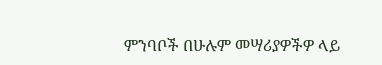ምንባቦች በሁሉም መሣሪያዎችዎ ላይ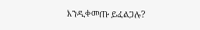እንዲቀመጡ ይፈልጋሉ?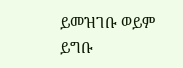ይመዝገቡ ወይም ይግቡ